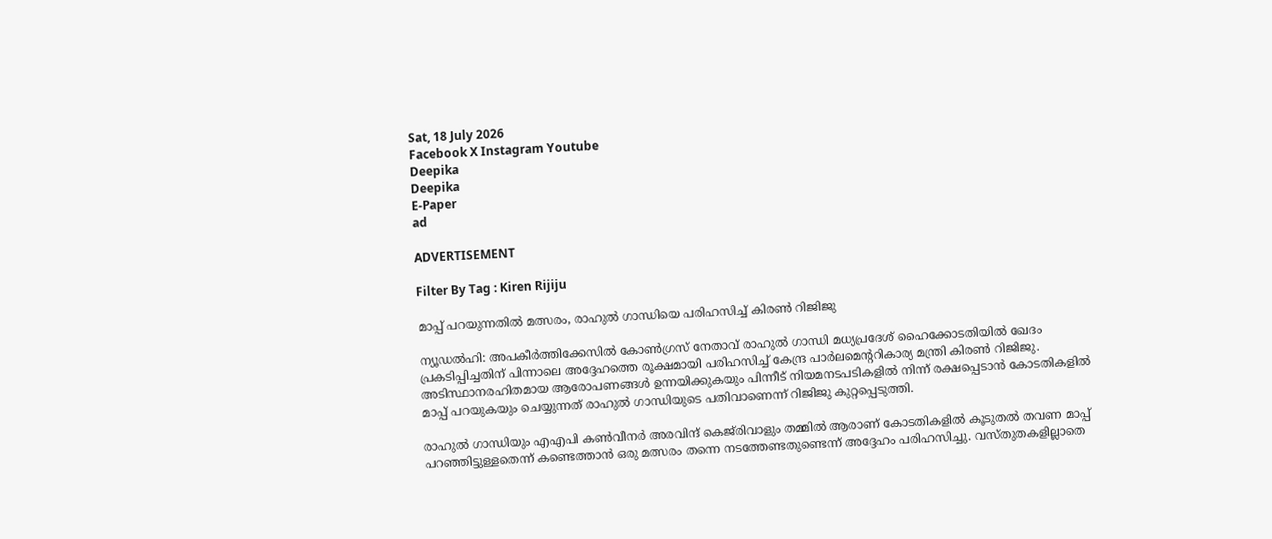Sat, 18 July 2026
Facebook X Instagram Youtube
Deepika
Deepika
E-Paper
ad

ADVERTISEMENT

Filter By Tag : Kiren Rijiju

മാപ്പ് പറയുന്നതിൽ മത്സരം, രാഹുൽ ഗാന്ധിയെ പരിഹസിച്ച് കിരൺ റിജിജു

ന്യൂഡൽഹി: അപകീർത്തിക്കേസിൽ കോൺഗ്രസ് നേതാവ് രാഹുൽ ഗാന്ധി മധ്യപ്രദേശ് ഹൈക്കോടതിയിൽ ഖേദം പ്രകടിപ്പിച്ചതിന് പിന്നാലെ അദ്ദേഹത്തെ രൂക്ഷമായി പരിഹസിച്ച് കേന്ദ്ര പാർലമെന്‍ററികാര്യ മന്ത്രി കിരൺ റിജിജു. അടിസ്ഥാനരഹിതമായ ആരോപണങ്ങൾ ഉന്നയിക്കുകയും പിന്നീട് നിയമനടപടികളിൽ നിന്ന് രക്ഷപ്പെടാൻ കോടതികളിൽ മാപ്പ് പറയുകയും ചെയ്യുന്നത് രാഹുൽ ഗാന്ധിയുടെ പതിവാണെന്ന് റിജിജു കുറ്റപ്പെടുത്തി.

രാഹുൽ ഗാന്ധിയും എഎപി കൺവീനർ അരവിന്ദ് കെജ്‌രിവാളും തമ്മിൽ ആരാണ് കോടതികളിൽ കൂടുതൽ തവണ മാപ്പ് പറഞ്ഞിട്ടുള്ളതെന്ന് കണ്ടെത്താൻ ഒരു മത്സരം തന്നെ നടത്തേണ്ടതുണ്ടെന്ന് അദ്ദേഹം പരിഹസിച്ചു. വസ്തുതകളില്ലാതെ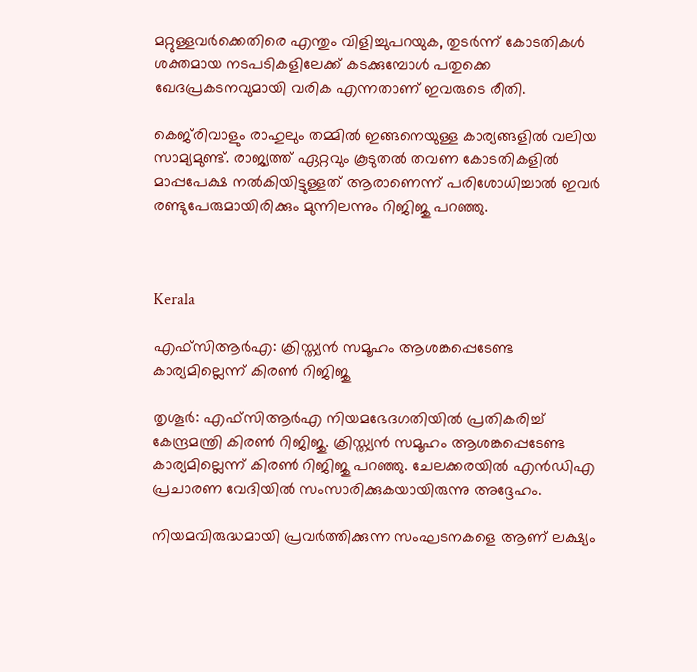മറ്റുള്ളവർക്കെതിരെ എന്തും വിളിച്ചുപറയുക, തുടർന്ന് കോടതികൾ ശക്തമായ നടപടികളിലേക്ക് കടക്കുമ്പോൾ പതുക്കെ ഖേദപ്രകടനവുമായി വരിക എന്നതാണ് ഇവരുടെ രീതി.

കെജ്‌രിവാളും രാഹുലും തമ്മിൽ ഇങ്ങനെയുള്ള കാര്യങ്ങളിൽ വലിയ സാമ്യമുണ്ട്. രാജ്യത്ത് ഏറ്റവും കൂടുതൽ തവണ കോടതികളിൽ മാപ്പപേക്ഷ നൽകിയിട്ടുള്ളത് ആരാണെന്ന് പരിശോധിച്ചാൽ ഇവർ രണ്ടുപേരുമായിരിക്കും മുന്നിലന്നും റിജിജു പറഞ്ഞു.



Kerala

എഫ്സിആർഎ: ക്രിസ്ത്യൻ സമൂഹം ആശങ്കപ്പെടേണ്ട കാര്യമില്ലെന്ന് കിരൺ റിജിജു

തൃശൂർ: എഫ്സിആർഎ നിയമഭേദഗതിയിൽ പ്രതികരിച്ച് കേന്ദ്രമന്ത്രി കിരൺ റിജിജു. ക്രിസ്ത്യൻ സമൂഹം ആശങ്കപ്പെടേണ്ട കാര്യമില്ലെന്ന് കിരൺ റിജിജു പറഞ്ഞു. ചേലക്കരയിൽ എൻഡിഎ പ്രചാരണ വേദിയിൽ സംസാരിക്കുകയായിരുന്നു അദ്ദേഹം.

നിയമവിരുദ്ധമായി പ്രവർത്തിക്കുന്ന സംഘടനകളെ ആണ് ലക്ഷ്യം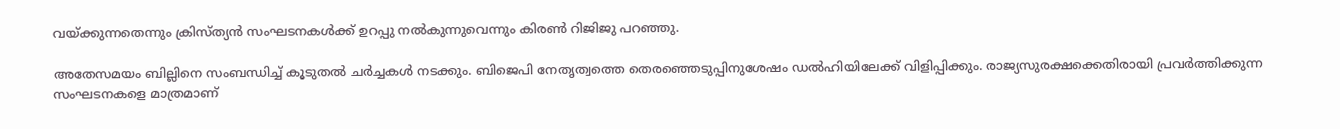വയ്ക്കുന്നതെന്നും ക്രിസ്ത്യൻ സംഘടനകൾക്ക് ഉറപ്പു നൽകുന്നുവെന്നും കിരൺ റിജിജു പറഞ്ഞു.

അതേസമയം ബില്ലിനെ സംബന്ധിച്ച് കൂടുതൽ ചർച്ചകൾ നടക്കും. ബിജെപി നേതൃത്വത്തെ തെരഞ്ഞെടുപ്പിനുശേഷം ഡൽഹിയിലേക്ക് വിളിപ്പിക്കും. രാജ്യസുരക്ഷക്കെതിരായി പ്രവർത്തിക്കുന്ന സംഘടനകളെ മാത്രമാണ്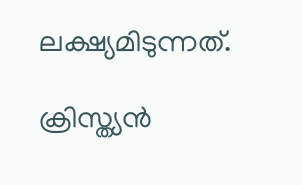ലക്ഷ്യമിടുന്നത്.

ക്രിസ്ത്യൻ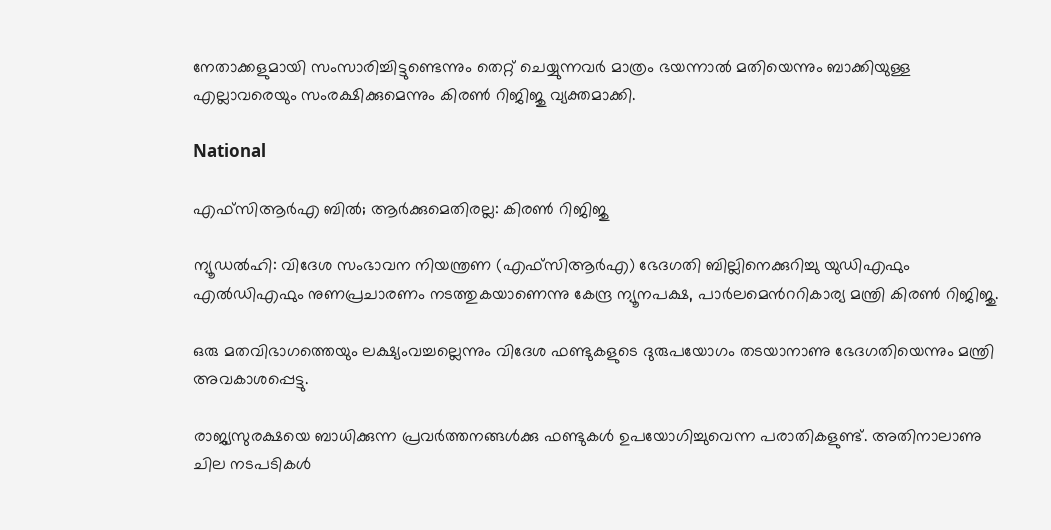നേതാക്കളുമായി സംസാരിച്ചിട്ടുണ്ടെന്നും തെറ്റ് ചെയ്യുന്നവർ മാത്രം ഭയന്നാൽ മതിയെന്നും ബാക്കിയുള്ള എല്ലാവരെയും സംരക്ഷിക്കുമെന്നും കിരൺ റിജിജു വ്യക്തമാക്കി.

National

എഫ്സിആർഎ ബിൽ; ആർക്കുമെതിരല്ല: കിരണ്‍ റിജിജു

ന്യൂഡൽഹി: വിദേശ സംഭാവന നിയന്ത്രണ (എഫ്സിആർഎ) ഭേദഗതി ബില്ലിനെക്കുറിച്ചു യുഡിഎഫും എൽഡിഎഫും നുണപ്രചാരണം നടത്തുകയാണെന്നു കേന്ദ്ര ന്യൂനപക്ഷ, പാർലമെന്‍ററികാര്യ മന്ത്രി കിരണ്‍ റിജിജു.

ഒരു മതവിഭാഗത്തെയും ലക്ഷ്യംവച്ചല്ലെന്നും വിദേശ ഫണ്ടുകളുടെ ദുരുപയോഗം തടയാനാണു ഭേദഗതിയെന്നും മന്ത്രി അവകാശപ്പെട്ടു.

രാജ്യസുരക്ഷയെ ബാധിക്കുന്ന പ്രവർത്തനങ്ങൾക്കു ഫണ്ടുകൾ ഉപയോഗിച്ചുവെന്ന പരാതികളുണ്ട്. അതിനാലാണു ചില നടപടികൾ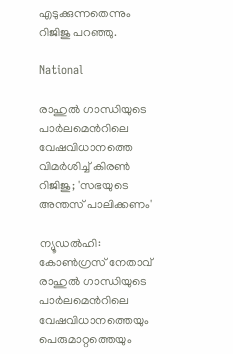എടുക്കുന്നതെന്നും റിജിജു പറഞ്ഞു.

National

രാഹുൽ ഗാന്ധിയുടെ പാർലമെന്‍റിലെ വേഷവിധാനത്തെ വിമർശിച്ച് കിരൺ റിജിജു; 'സഭയുടെ അന്തസ് പാലിക്കണം'

ന്യൂഡൽഹി: കോൺഗ്രസ് നേതാവ് രാഹുൽ ഗാന്ധിയുടെ പാർലമെന്‍റിലെ വേഷവിധാനത്തെയും പെരുമാറ്റത്തെയും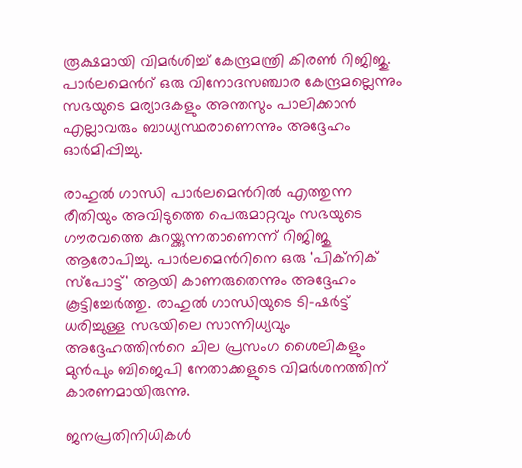രൂക്ഷമായി വിമർശിച്ച് കേന്ദ്രമന്ത്രി കിരൺ റിജിജു. പാർലമെന്‍റ് ഒരു വിനോദസഞ്ചാര കേന്ദ്രമല്ലെന്നും സഭയുടെ മര്യാദകളും അന്തസും പാലിക്കാൻ എല്ലാവരും ബാധ്യസ്ഥരാണെന്നും അദ്ദേഹം ഓർമിപ്പിച്ചു.

രാഹുൽ ഗാന്ധി പാർലമെന്‍റിൽ എത്തുന്ന രീതിയും അവിടുത്തെ പെരുമാറ്റവും സഭയുടെ ഗൗരവത്തെ കുറയ്ക്കുന്നതാണെന്ന് റിജിജു ആരോപിച്ചു. പാർലമെന്‍റിനെ ഒരു 'പിക്നിക് സ്പോട്ട്' ആയി കാണരുതെന്നും അദ്ദേഹം കൂട്ടിച്ചേർത്തു. രാഹുൽ ഗാന്ധിയുടെ ടി-ഷർട്ട് ധരിച്ചുള്ള സഭയിലെ സാന്നിധ്യവും അദ്ദേഹത്തിന്‍റെ ചില പ്രസംഗ ശൈലികളും മുൻപും ബിജെപി നേതാക്കളുടെ വിമർശനത്തിന് കാരണമായിരുന്നു.

ജനപ്രതിനിധികൾ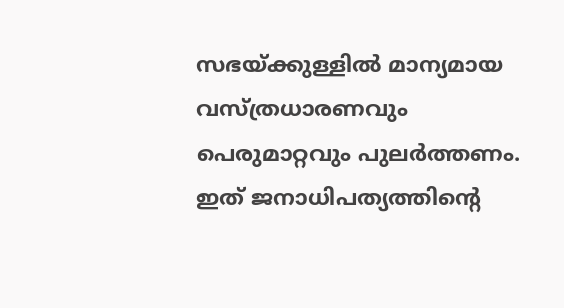സഭയ്ക്കുള്ളിൽ മാന്യമായ വസ്ത്രധാരണവും പെരുമാറ്റവും പുലർത്തണം. ഇത് ജനാധിപത്യത്തിന്‍റെ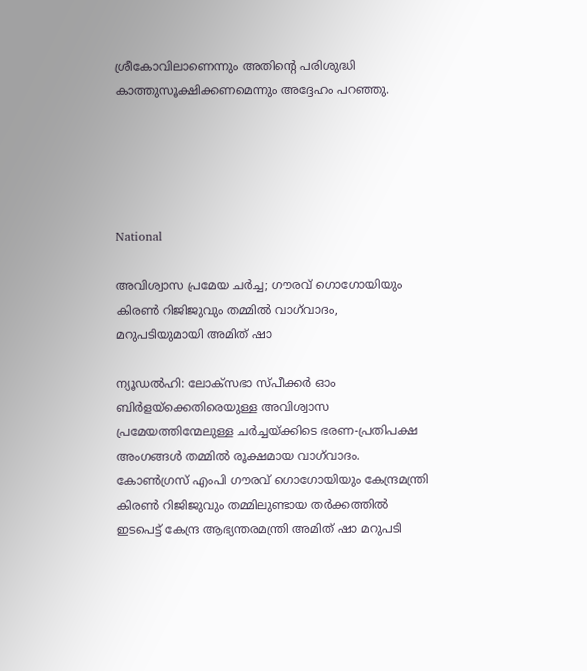ശ്രീകോവിലാണെന്നും അതിന്‍റെ പരിശുദ്ധി കാത്തുസൂക്ഷിക്കണമെന്നും അദ്ദേഹം പറഞ്ഞു.





National

അവിശ്വാസ പ്രമേയ ചർച്ച; ഗൗരവ് ഗൊഗോയിയും കിരൺ റിജിജുവും തമ്മിൽ വാഗ്‌വാദം, മറുപടിയുമായി അമിത് ഷാ

ന്യൂഡൽഹി: ലോക്‌സഭാ സ്പീക്കർ ഓം ബിർളയ്‌ക്കെതിരെയുള്ള അവിശ്വാസ പ്രമേയത്തിന്മേലുള്ള ചർച്ചയ്ക്കിടെ ഭരണ-പ്രതിപക്ഷ അംഗങ്ങൾ തമ്മിൽ രൂക്ഷമായ വാഗ്‌വാദം. കോൺഗ്രസ് എംപി ഗൗരവ് ഗൊഗോയിയും കേന്ദ്രമന്ത്രി കിരൺ റിജിജുവും തമ്മിലുണ്ടായ തർക്കത്തിൽ ഇടപെട്ട് കേന്ദ്ര ആഭ്യന്തരമന്ത്രി അമിത് ഷാ മറുപടി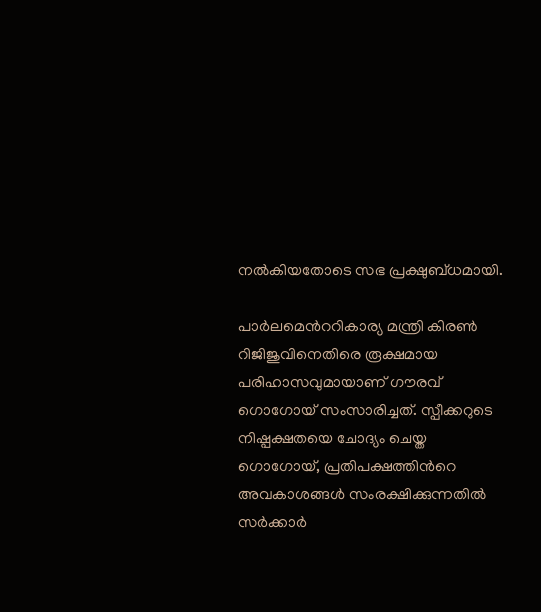നൽകിയതോടെ സഭ പ്രക്ഷുബ്ധമായി.

പാർലമെന്‍ററികാര്യ മന്ത്രി കിരൺ റിജിജുവിനെതിരെ രൂക്ഷമായ പരിഹാസവുമായാണ് ഗൗരവ് ഗൊഗോയ്‌ സംസാരിച്ചത്. സ്പീക്കറുടെ നിഷ്പക്ഷതയെ ചോദ്യം ചെയ്ത ഗൊഗോയ്, പ്രതിപക്ഷത്തിന്‍റെ അവകാശങ്ങൾ സംരക്ഷിക്കുന്നതിൽ സർക്കാർ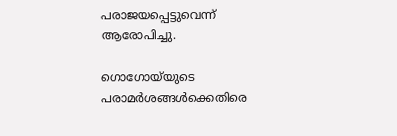പരാജയപ്പെട്ടുവെന്ന് ആരോപിച്ചു.

ഗൊഗോയ്‌യുടെ പരാമർശങ്ങൾക്കെതിരെ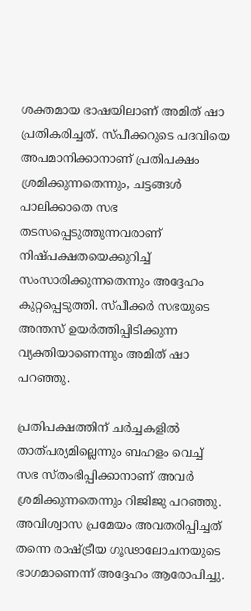ശക്തമായ ഭാഷയിലാണ് അമിത് ഷാ പ്രതികരിച്ചത്. സ്പീക്കറുടെ പദവിയെ അപമാനിക്കാനാണ് പ്രതിപക്ഷം ശ്രമിക്കുന്നതെന്നും, ചട്ടങ്ങൾ പാലിക്കാതെ സഭ തടസപ്പെടുത്തുന്നവരാണ് നിഷ്പക്ഷതയെക്കുറിച്ച് സംസാരിക്കുന്നതെന്നും അദ്ദേഹം കുറ്റപ്പെടുത്തി. സ്പീക്കർ സഭയുടെ അന്തസ് ഉയർത്തിപ്പിടിക്കുന്ന വ്യക്തിയാണെന്നും അമിത് ഷാ പറഞ്ഞു.

പ്രതിപക്ഷത്തിന് ചർച്ചകളിൽ താത്പര്യമില്ലെന്നും ബഹളം വെച്ച് സഭ സ്തംഭിപ്പിക്കാനാണ് അവർ ശ്രമിക്കുന്നതെന്നും റിജിജു പറഞ്ഞു. അവിശ്വാസ പ്രമേയം അവതരിപ്പിച്ചത് തന്നെ രാഷ്ട്രീയ ഗൂഢാലോചനയുടെ ഭാഗമാണെന്ന് അദ്ദേഹം ആരോപിച്ചു.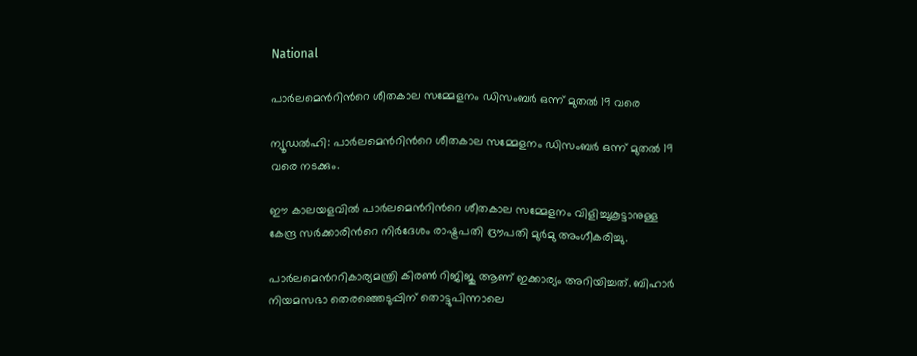National

പാർലമെന്‍റിന്‍റെ ശീതകാല സമ്മേളനം ഡിസംബർ ഒന്ന് മുതൽ 19 വരെ

ന്യൂഡൽഹി: പാർലമെന്‍റിന്‍റെ ശീതകാല സമ്മേളനം ഡിസംബർ ഒന്ന് മുതൽ 19 വരെ നടക്കും.

ഈ കാലയളവിൽ പാർലമെന്‍റിന്‍റെ ശീതകാല സമ്മേളനം വിളിച്ചുകൂട്ടാനുള്ള കേന്ദ്ര സർക്കാരിന്‍റെ നിർദേശം രാഷ്ട്രപതി ദ്രൗപതി മുർമു അംഗീകരിച്ചു.

പാർലമെന്‍ററികാര്യമന്ത്രി കിരൺ റിജിജു ആണ് ഇക്കാര്യം അറിയിച്ചത്. ബിഹാർ നിയമസഭാ തെരഞ്ഞെടുപ്പിന് തൊട്ടുപിന്നാലെ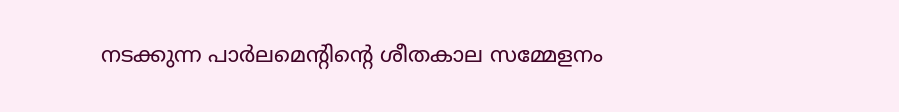നടക്കുന്ന പാർലമെന്‍റിന്‍റെ ശീതകാല സമ്മേളനം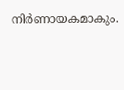നിർണായകമാകും.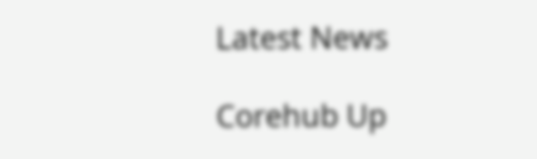Latest News

Corehub Up